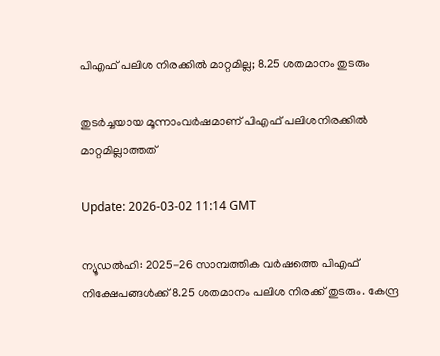പിഎഫ് പലിശ നിരക്കില്‍ മാറ്റമില്ല; 8.25 ശതമാനം തുടരും

തുടര്‍ച്ചയായ മൂന്നാംവര്‍ഷമാണ് പിഎഫ് പലിശനിരക്കില്‍ മാറ്റമില്ലാത്തത്

Update: 2026-03-02 11:14 GMT

ന്യൂഡല്‍ഹി: 2025-26 സാമ്പത്തിക വര്‍ഷത്തെ പിഎഫ് നിക്ഷേപങ്ങള്‍ക്ക് 8.25 ശതമാനം പലിശ നിരക്ക് തുടരും. കേന്ദ്ര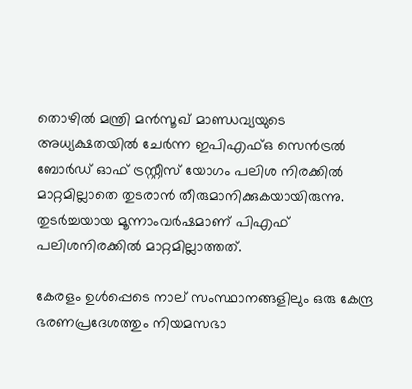തൊഴില്‍ മന്ത്രി മന്‍സൂഖ് മാണ്ഡവ്യയുടെ അധ്യക്ഷതയില്‍ ചേര്‍ന്ന ഇപിഎഫ്ഒ സെന്‍ട്രല്‍ ബോര്‍ഡ് ഓഫ് ട്രസ്റ്റീസ് യോഗം പലിശ നിരക്കില്‍ മാറ്റമില്ലാതെ തുടരാന്‍ തീരുമാനിക്കുകയായിരുന്നു. തുടര്‍ച്ചയായ മൂന്നാംവര്‍ഷമാണ് പിഎഫ് പലിശനിരക്കില്‍ മാറ്റമില്ലാത്തത്.

കേരളം ഉള്‍പ്പെടെ നാല് സംസ്ഥാനങ്ങളിലും ഒരു കേന്ദ്ര ഭരണപ്രദേശത്തും നിയമസഭാ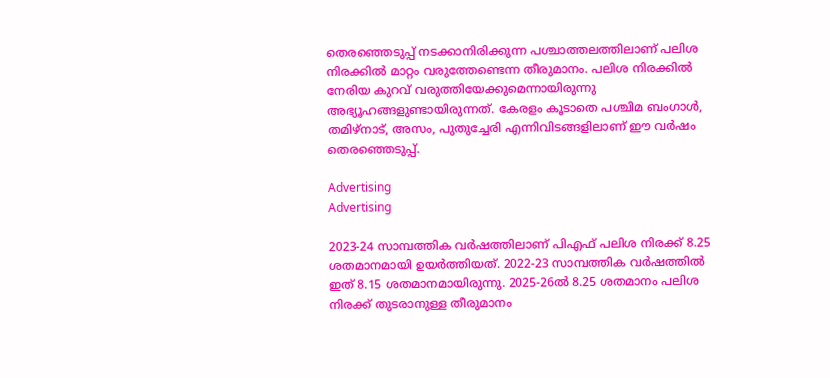തെരഞ്ഞെടുപ്പ് നടക്കാനിരിക്കുന്ന പശ്ചാത്തലത്തിലാണ് പലിശ നിരക്കില്‍ മാറ്റം വരുത്തേണ്ടെന്ന തീരുമാനം. പലിശ നിരക്കില്‍ നേരിയ കുറവ് വരുത്തിയേക്കുമെന്നായിരുന്നു അഭ്യൂഹങ്ങളുണ്ടായിരുന്നത്. കേരളം കൂടാതെ പശ്ചിമ ബംഗാള്‍, തമിഴ്‌നാട്, അസം, പുതുച്ചേരി എന്നിവിടങ്ങളിലാണ് ഈ വര്‍ഷം തെരഞ്ഞെടുപ്പ്.

Advertising
Advertising

2023-24 സാമ്പത്തിക വര്‍ഷത്തിലാണ് പിഎഫ് പലിശ നിരക്ക് 8.25 ശതമാനമായി ഉയര്‍ത്തിയത്. 2022-23 സാമ്പത്തിക വര്‍ഷത്തില്‍ ഇത് 8.15 ശതമാനമായിരുന്നു. 2025-26ല്‍ 8.25 ശതമാനം പലിശ നിരക്ക് തുടരാനുള്ള തീരുമാനം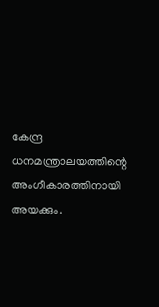കേന്ദ്ര ധനമന്ത്രാലയത്തിന്റെ അംഗീകാരത്തിനായി അയക്കും.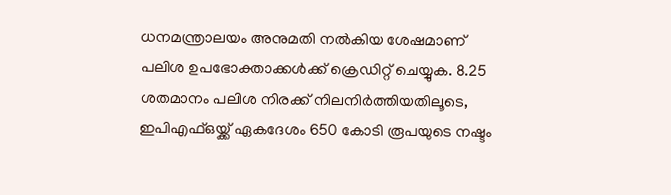ധനമന്ത്രാലയം അനുമതി നല്‍കിയ ശേഷമാണ് പലിശ ഉപഭോക്താക്കള്‍ക്ക് ക്രെഡിറ്റ് ചെയ്യുക. 8.25 ശതമാനം പലിശ നിരക്ക് നിലനിര്‍ത്തിയതിലൂടെ, ഇപിഎഫ്ഒയ്ക്ക് ഏകദേശം 650 കോടി രൂപയുടെ നഷ്ടം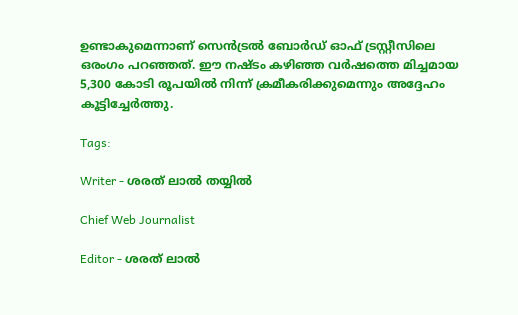ഉണ്ടാകുമെന്നാണ് സെന്‍ട്രല്‍ ബോര്‍ഡ് ഓഫ് ട്രസ്റ്റീസിലെ ഒരംഗം പറഞ്ഞത്. ഈ നഷ്ടം കഴിഞ്ഞ വര്‍ഷത്തെ മിച്ചമായ 5,300 കോടി രൂപയില്‍ നിന്ന് ക്രമീകരിക്കുമെന്നും അദ്ദേഹം കൂട്ടിച്ചേര്‍ത്തു.

Tags:

Writer - ശരത് ലാൽ തയ്യിൽ

Chief Web Journalist

Editor - ശരത് ലാൽ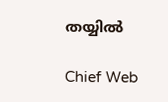തയ്യിൽ

Chief Web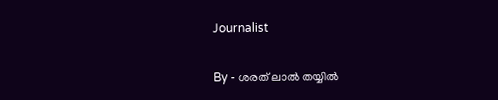Journalist

By - ശരത് ലാൽ തയ്യിൽ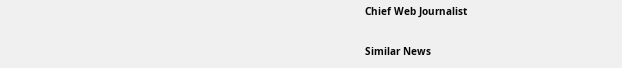Chief Web Journalist

Similar News